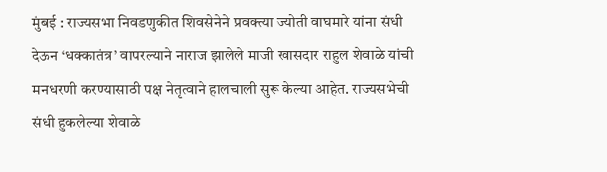मुंबई : राज्यसभा निवडणुकीत शिवसेनेने प्रवक्त्या ज्योती वाघमारे यांना संधी देऊन ‘धक्कातंत्र’ वापरल्याने नाराज झालेले माजी खासदार राहुल शेवाळे यांची मनधरणी करण्यासाठी पक्ष नेतृत्वाने हालचाली सुरू केल्या आहेत. राज्यसभेची संधी हुकलेल्या शेवाळे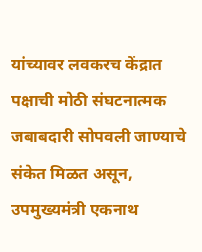यांच्यावर लवकरच केंद्रात पक्षाची मोठी संघटनात्मक जबाबदारी सोपवली जाण्याचे संकेत मिळत असून, उपमुख्यमंत्री एकनाथ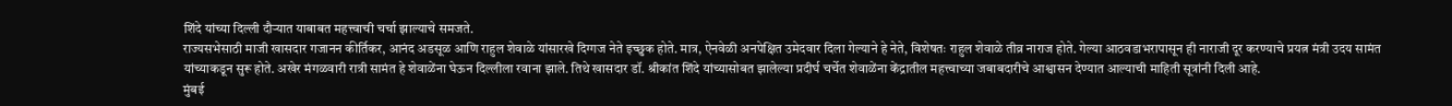शिंदे यांच्या दिल्ली दौऱ्यात याबाबत महत्त्वाची चर्चा झाल्याचे समजते.
राज्यसभेसाठी माजी खासदार गजानन कीर्तिकर, आनंद अडसूळ आणि राहुल शेवाळे यांसारखे दिग्गज नेते इच्छुक होते. मात्र, ऐनवेळी अनपेक्षित उमेदवार दिला गेल्याने हे नेते, विशेषतः राहुल शेवाळे तीव्र नाराज होते. गेल्या आठवडाभरापासून ही नाराजी दूर करण्याचे प्रयत्न मंत्री उदय सामंत यांच्याकडून सुरू होते. अखेर मंगळवारी रात्री सामंत हे शेवाळेंना घेऊन दिल्लीला रवाना झाले. तिथे खासदार डॉ. श्रीकांत शिंदे यांच्यासोबत झालेल्या प्रदीर्घ चर्चेत शेवाळेंना केंद्रातील महत्त्वाच्या जबाबदारीचे आश्वासन देण्यात आल्याची माहिती सूत्रांनी दिली आहे.
मुंबई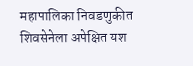महापालिका निवडणुकीत शिवसेनेला अपेक्षित यश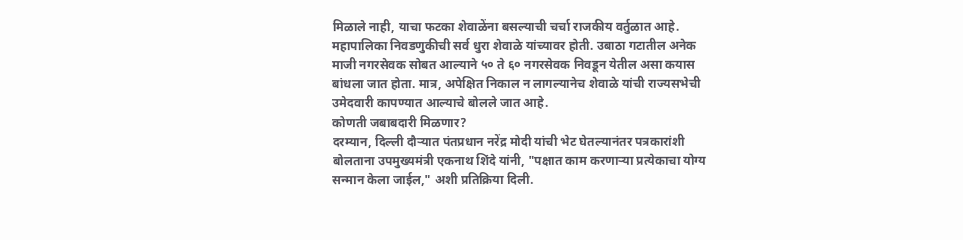मिळाले नाही, याचा फटका शेवाळेंना बसल्याची चर्चा राजकीय वर्तुळात आहे. महापालिका निवडणुकीची सर्व धुरा शेवाळे यांच्यावर होती. उबाठा गटातील अनेक माजी नगरसेवक सोबत आल्याने ५० ते ६० नगरसेवक निवडून येतील असा कयास बांधला जात होता. मात्र, अपेक्षित निकाल न लागल्यानेच शेवाळे यांची राज्यसभेची उमेदवारी कापण्यात आल्याचे बोलले जात आहे.
कोणती जबाबदारी मिळणार?
दरम्यान, दिल्ली दौऱ्यात पंतप्रधान नरेंद्र मोदी यांची भेट घेतल्यानंतर पत्रकारांशी बोलताना उपमुख्यमंत्री एकनाथ शिंदे यांनी, "पक्षात काम करणाऱ्या प्रत्येकाचा योग्य सन्मान केला जाईल," अशी प्रतिक्रिया दिली.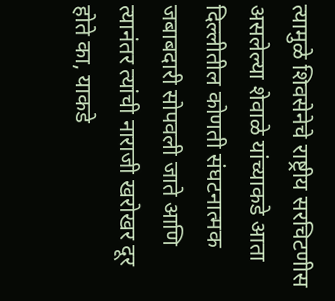त्यामुळे शिवसेनेचे राष्ट्रीय सरचिटणीस असलेल्या शेवाळे यांच्याकडे आता दिल्लीतील कोणती संघटनात्मक जबाबदारी सोपवली जाते आणि त्यानंतर त्यांची नाराजी खरोखर दूर होते का, याकडे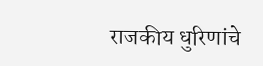राजकीय धुरिणांचे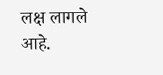लक्ष लागले आहे.